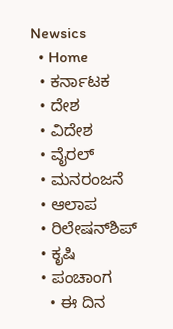Newsics
  • Home
  • ಕರ್ನಾಟಕ
  • ದೇಶ
  • ವಿದೇಶ
  • ವೈರಲ್
  • ಮನರಂಜನೆ
  • ಆಲಾಪ
  • ರಿಲೇಷನ್‌ಶಿಪ್
  • ಕೃಷಿ
  • ಪಂಚಾಂಗ
    • ಈ ದಿನ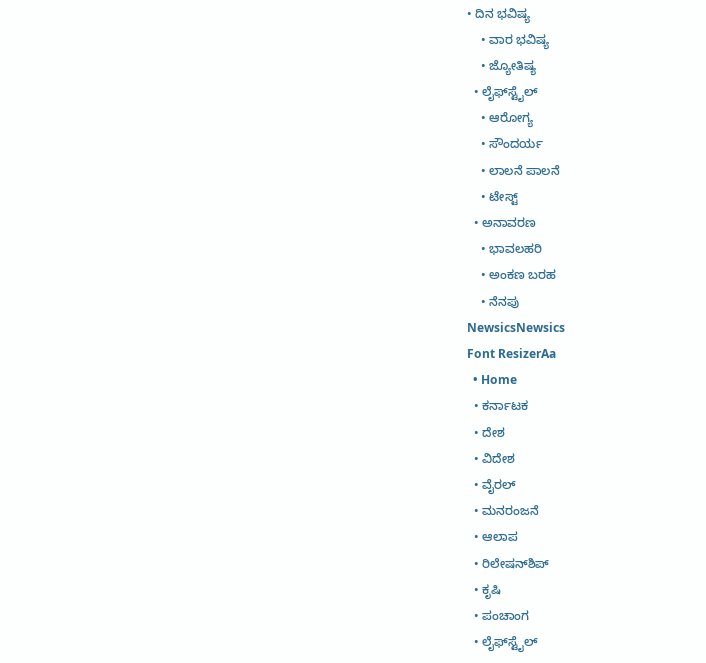• ದಿನ ಭವಿಷ್ಯ
    • ವಾರ ಭವಿಷ್ಯ
    • ಜ್ಯೋತಿಷ್ಯ
  • ಲೈಫ್‌ಸ್ಟೈಲ್
    • ಆರೋಗ್ಯ
    • ಸೌಂದರ್ಯ
    • ಲಾಲನೆ ಪಾಲನೆ
    • ಟೇಸ್ಟ್
  • ಅನಾವರಣ
    • ಭಾವಲಹರಿ
    • ಅಂಕಣ ಬರಹ
    • ನೆನಪು
NewsicsNewsics
Font ResizerAa
  • Home
  • ಕರ್ನಾಟಕ
  • ದೇಶ
  • ವಿದೇಶ
  • ವೈರಲ್
  • ಮನರಂಜನೆ
  • ಆಲಾಪ
  • ರಿಲೇಷನ್‌ಶಿಪ್
  • ಕೃಷಿ
  • ಪಂಚಾಂಗ
  • ಲೈಫ್‌ಸ್ಟೈಲ್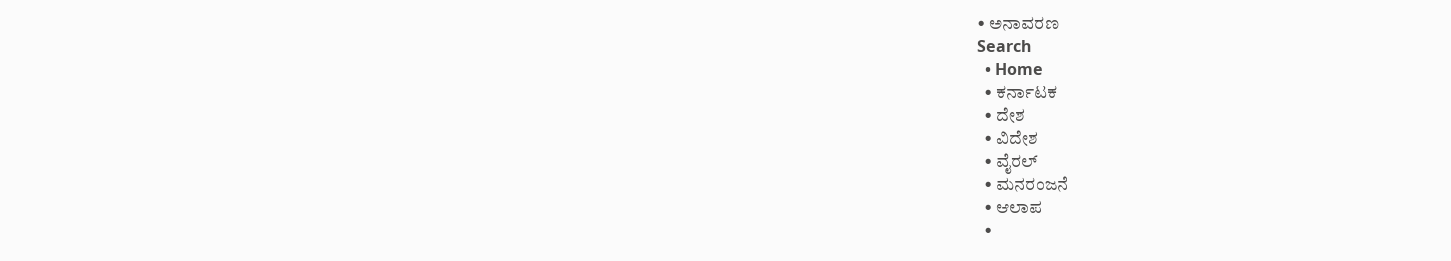• ಅನಾವರಣ
Search
  • Home
  • ಕರ್ನಾಟಕ
  • ದೇಶ
  • ವಿದೇಶ
  • ವೈರಲ್
  • ಮನರಂಜನೆ
  • ಆಲಾಪ
  •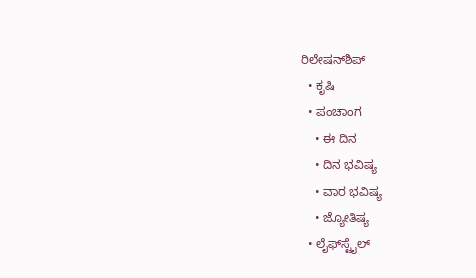ರಿಲೇಷನ್‌ಶಿಪ್
  • ಕೃಷಿ
  • ಪಂಚಾಂಗ
    • ಈ ದಿನ
    • ದಿನ ಭವಿಷ್ಯ
    • ವಾರ ಭವಿಷ್ಯ
    • ಜ್ಯೋತಿಷ್ಯ
  • ಲೈಫ್‌ಸ್ಟೈಲ್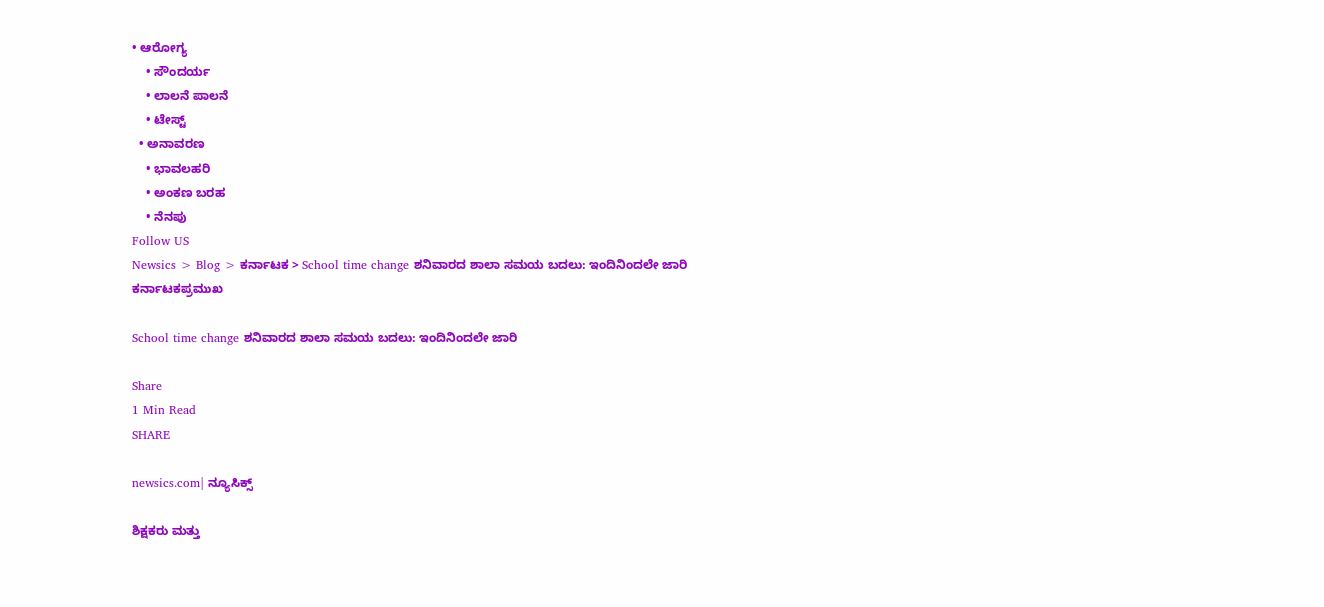• ಆರೋಗ್ಯ
    • ಸೌಂದರ್ಯ
    • ಲಾಲನೆ ಪಾಲನೆ
    • ಟೇಸ್ಟ್
  • ಅನಾವರಣ
    • ಭಾವಲಹರಿ
    • ಅಂಕಣ ಬರಹ
    • ನೆನಪು
Follow US
Newsics > Blog > ಕರ್ನಾಟಕ > School time change ಶನಿವಾರದ ಶಾಲಾ ಸಮಯ ಬದಲು: ಇಂದಿನಿಂದಲೇ ಜಾರಿ
ಕರ್ನಾಟಕಪ್ರಮುಖ

School time change ಶನಿವಾರದ ಶಾಲಾ ಸಮಯ ಬದಲು: ಇಂದಿನಿಂದಲೇ ಜಾರಿ

Share
1 Min Read
SHARE

newsics.com| ನ್ಯೂಸಿಕ್ಸ್

ಶಿಕ್ಷಕರು ಮತ್ತು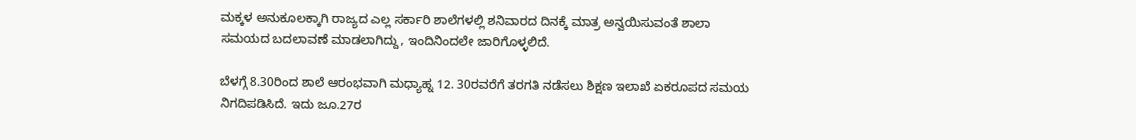ಮಕ್ಕಳ ಅನುಕೂಲಕ್ಕಾಗಿ ರಾಜ್ಯದ ಎಲ್ಲ ಸರ್ಕಾರಿ ಶಾಲೆಗಳಲ್ಲಿ ಶನಿವಾರದ ದಿನಕ್ಕೆ ಮಾತ್ರ ಅನ್ವಯಿಸುವಂತೆ ಶಾಲಾ ಸಮಯದ ಬದಲಾವಣೆ ಮಾಡಲಾಗಿದ್ದು, ಇಂದಿನಿಂದಲೇ ಜಾರಿಗೊಳ್ಳಲಿದೆ.

ಬೆಳಗ್ಗೆ 8.30ರಿಂದ ಶಾಲೆ ಆರಂಭವಾಗಿ ಮಧ್ಯಾಹ್ನ 12. 30ರವರೆಗೆ ತರಗತಿ ನಡೆಸಲು ಶಿಕ್ಷಣ ಇಲಾಖೆ ಏಕರೂಪದ ಸಮಯ ನಿಗದಿಪಡಿಸಿದೆ. ಇದು ಜೂ.27ರ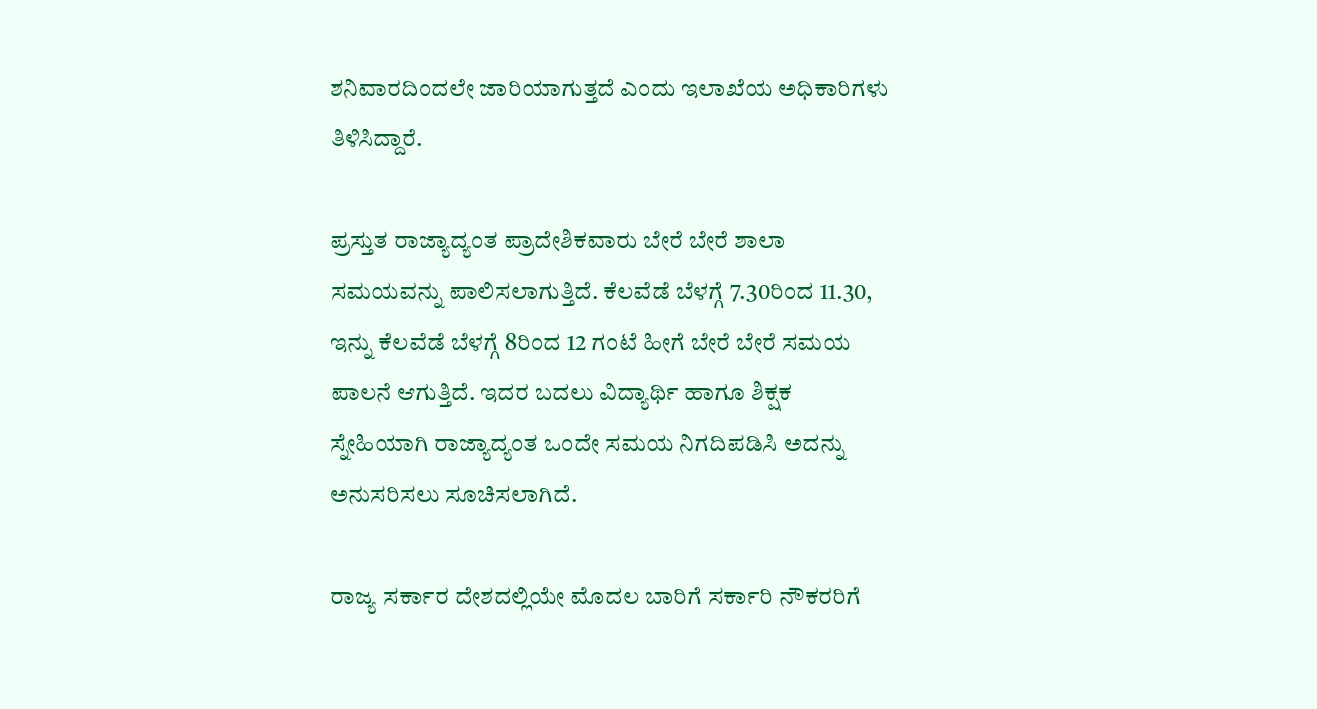ಶನಿವಾರದಿಂದಲೇ ಜಾರಿಯಾಗುತ್ತದೆ ಎಂದು ಇಲಾಖೆಯ ಅಧಿಕಾರಿಗಳು ತಿಳಿಸಿದ್ದಾರೆ.

ಪ್ರಸ್ತುತ ರಾಜ್ಯಾದ್ಯಂತ ಪ್ರಾದೇಶಿಕವಾರು ಬೇರೆ ಬೇರೆ ಶಾಲಾ ಸಮಯವನ್ನು ಪಾಲಿಸಲಾಗುತ್ತಿದೆ. ಕೆಲವೆಡೆ ಬೆಳಗ್ಗೆ 7.30ರಿಂದ 11.30, ಇನ್ನು ಕೆಲವೆಡೆ ಬೆಳಗ್ಗೆ 8ರಿಂದ 12 ಗಂಟೆ ಹೀಗೆ ಬೇರೆ ಬೇರೆ ಸಮಯ ಪಾಲನೆ ಆಗುತ್ತಿದೆ. ಇದರ ಬದಲು ವಿದ್ಯಾರ್ಥಿ ಹಾಗೂ ಶಿಕ್ಷಕ ಸ್ನೇಹಿಯಾಗಿ ರಾಜ್ಯಾದ್ಯಂತ ಒಂದೇ ಸಮಯ ನಿಗದಿಪಡಿಸಿ ಅದನ್ನು ಅನುಸರಿಸಲು ಸೂಚಿಸಲಾಗಿದೆ.

ರಾಜ್ಯ ಸರ್ಕಾರ ದೇಶದಲ್ಲಿಯೇ ಮೊದಲ ಬಾರಿಗೆ ಸರ್ಕಾರಿ ನೌಕರರಿಗೆ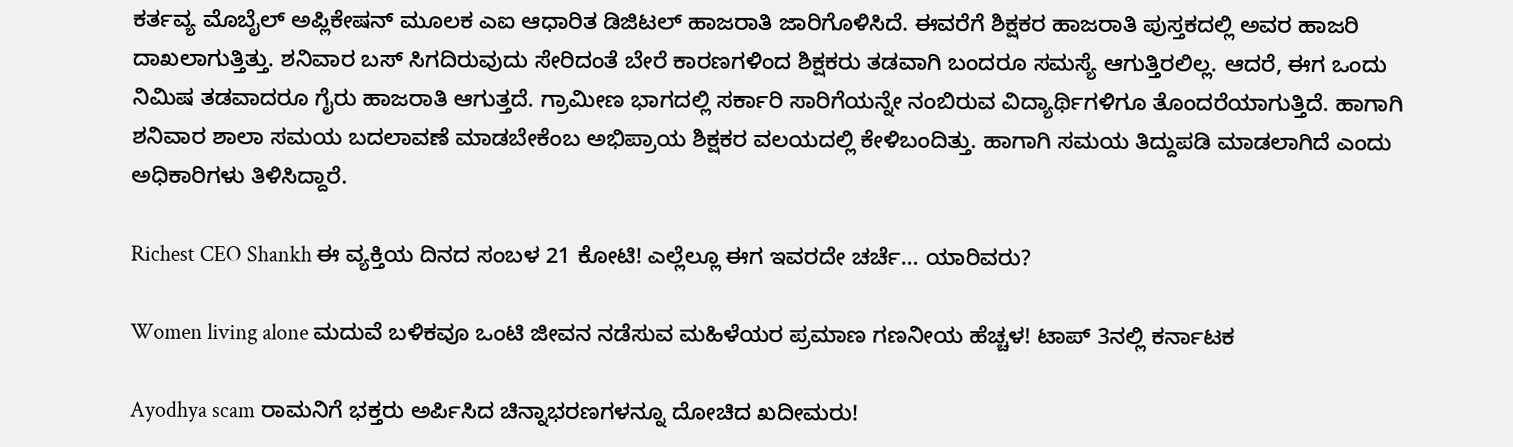ಕರ್ತವ್ಯ ಮೊಬೈಲ್‌ ಅಪ್ಲಿಕೇಷನ್ ಮೂಲಕ ಎಐ ಆಧಾರಿತ ಡಿಜಿಟಲ್‌ ಹಾಜರಾತಿ ಜಾರಿಗೊಳಿಸಿದೆ. ಈವರೆಗೆ ಶಿಕ್ಷಕರ ಹಾಜರಾತಿ ಪುಸ್ತಕದಲ್ಲಿ ಅವರ ಹಾಜರಿ ದಾಖಲಾಗುತ್ತಿತ್ತು. ಶನಿವಾರ ಬಸ್‌ ಸಿಗದಿರುವುದು ಸೇರಿದಂತೆ ಬೇರೆ ಕಾರಣಗಳಿಂದ ಶಿಕ್ಷಕರು ತಡವಾಗಿ ಬಂದರೂ ಸಮಸ್ಯೆ ಆಗುತ್ತಿರಲಿಲ್ಲ. ಆದರೆ, ಈಗ ಒಂದು ನಿಮಿಷ ತಡವಾದರೂ ಗೈರು ಹಾಜರಾತಿ ಆಗುತ್ತದೆ. ಗ್ರಾಮೀಣ ಭಾಗದಲ್ಲಿ ಸರ್ಕಾರಿ ಸಾರಿಗೆಯನ್ನೇ ನಂಬಿರುವ ವಿದ್ಯಾರ್ಥಿಗಳಿಗೂ ತೊಂದರೆಯಾಗುತ್ತಿದೆ. ಹಾಗಾಗಿ ಶನಿವಾರ ಶಾಲಾ ಸಮಯ ಬದಲಾವಣೆ ಮಾಡಬೇಕೆಂಬ ಅಭಿಪ್ರಾಯ ಶಿಕ್ಷಕರ ವಲಯದಲ್ಲಿ ಕೇಳಿಬಂದಿತ್ತು. ಹಾಗಾಗಿ ಸಮಯ ತಿದ್ದುಪಡಿ ಮಾಡಲಾಗಿದೆ ಎಂದು ಅಧಿಕಾರಿಗಳು ತಿಳಿಸಿದ್ದಾರೆ.

Richest CEO Shankh ಈ‌ ವ್ಯಕ್ತಿಯ ದಿನ‌ದ ಸಂಬಳ‌ 21 ಕೋಟಿ! ಎಲ್ಲೆಲ್ಲೂ ಈಗ ಇವರದೇ ಚರ್ಚೆ… ಯಾರಿವರು?

Women living alone ಮದುವೆ ಬಳಿಕವೂ ಒಂಟಿ ಜೀವನ ನಡೆಸುವ ಮಹಿಳೆಯರ ಪ್ರಮಾಣ ಗಣನೀಯ ಹೆಚ್ಚಳ! ಟಾಪ್ 3ನಲ್ಲಿ‌ ಕರ್ನಾಟಕ

Ayodhya scam ರಾಮನಿಗೆ ಭಕ್ತರು ಅರ್ಪಿಸಿದ ಚಿನ್ನಾಭರಣಗಳನ್ನೂ ದೋಚಿದ ಖದೀಮರು!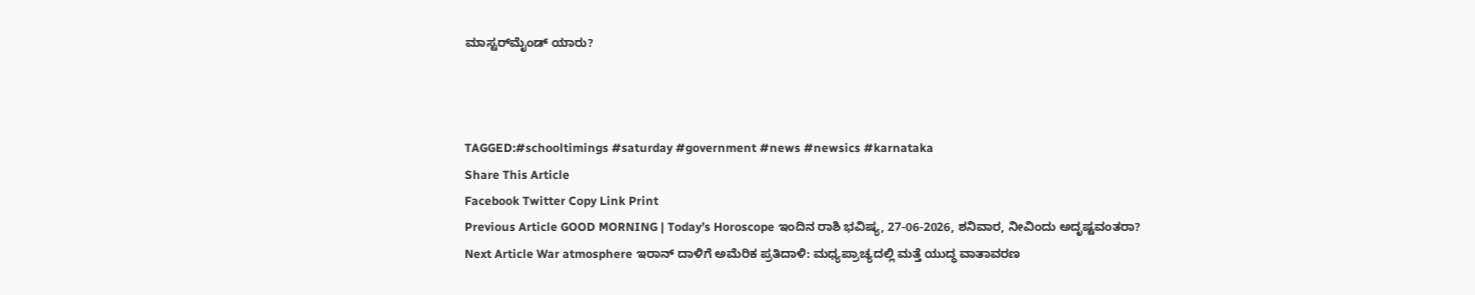ಮಾಸ್ಟರ್‌ಮೈಂಡ್ ಯಾರು?



TAGGED:#schooltimings #saturday #government #news #newsics #karnataka
Share This Article
Facebook Twitter Copy Link Print
Previous Article GOOD MORNING | Today’s Horoscope ಇಂದಿನ ರಾಶಿ ಭವಿಷ್ಯ, 27-06-2026, ಶನಿವಾರ, ನೀವಿಂದು ಅದೃಷ್ಟವಂತರಾ?
Next Article War atmosphere ಇರಾನ್‌ ದಾಳಿಗೆ ಅಮೆರಿಕ ಪ್ರತಿದಾಳಿ: ಮಧ್ಯಪ್ರಾಚ್ಯದಲ್ಲಿ ಮತ್ತೆ ಯುದ್ಧ ವಾತಾವರಣ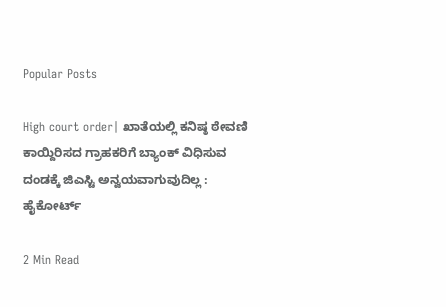Popular Posts

High court order| ಖಾತೆಯಲ್ಲಿ ಕನಿಷ್ಠ ಠೇವಣಿ ಕಾಯ್ದಿರಿಸದ ಗ್ರಾಹಕರಿಗೆ ಬ್ಯಾಂಕ್ ವಿಧಿಸುವ ದಂಡಕ್ಕೆ ಜಿಎಸ್ಟಿ ಅನ್ವಯವಾಗುವುದಿಲ್ಲ : ಹೈಕೋರ್ಟ್

2 Min Read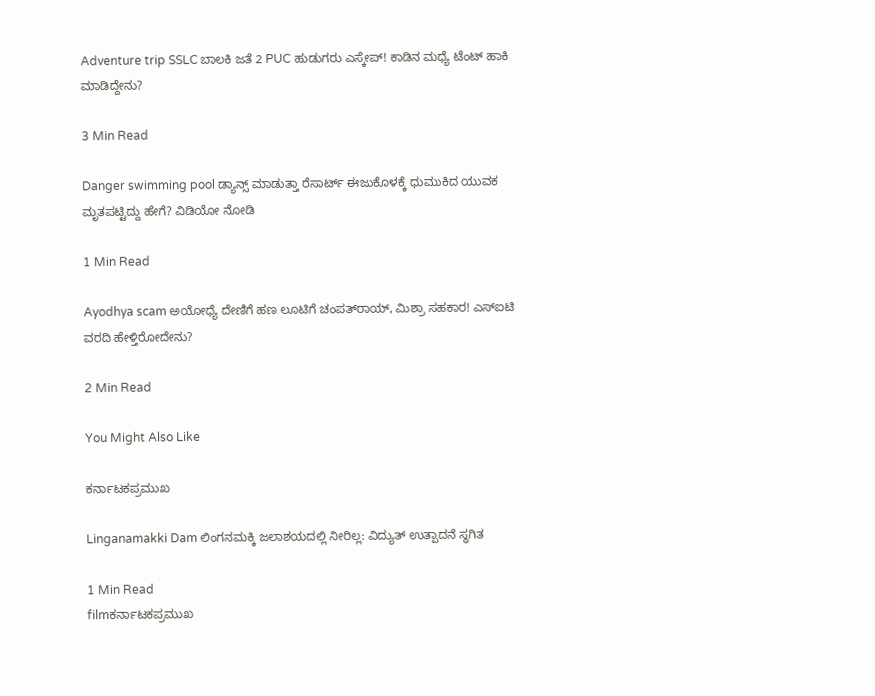Adventure trip SSLC ಬಾಲಕಿ ಜತೆ 2 PUC ಹುಡುಗರು ಎಸ್ಕೇಪ್! ಕಾಡಿನ ಮಧ್ಯೆ ಟೆಂಟ್ ಹಾಕಿ ಮಾಡಿದ್ದೇನು?

3 Min Read

Danger swimming pool ಡ್ಯಾನ್ಸ್ ಮಾಡುತ್ತಾ ರೆಸಾರ್ಟ್ ಈಜುಕೊಳಕ್ಕೆ ಧುಮುಕಿದ ಯುವಕ ಮೃತಪಟ್ಟಿದ್ದು ಹೇಗೆ? ವಿಡಿಯೋ ನೋಡಿ

1 Min Read

Ayodhya scam ಅಯೋಧ್ಯೆ ದೇಣಿಗೆ ಹಣ ಲೂಟಿಗೆ ಚಂಪತ್‌ರಾಯ್, ಮಿಶ್ರಾ ಸಹಕಾರ! ಎಸ್ಐಟಿ ವರದಿ ಹೇಳ್ತಿರೋದೇನು?

2 Min Read

You Might Also Like

ಕರ್ನಾಟಕಪ್ರಮುಖ

Linganamakki Dam ಲಿಂಗನಮಕ್ಕಿ ಜಲಾಶಯದಲ್ಲಿ ನೀರಿಲ್ಲ: ವಿದ್ಯುತ್ ಉತ್ಪಾದನೆ ಸ್ಥಗಿತ

1 Min Read
filmಕರ್ನಾಟಕಪ್ರಮುಖ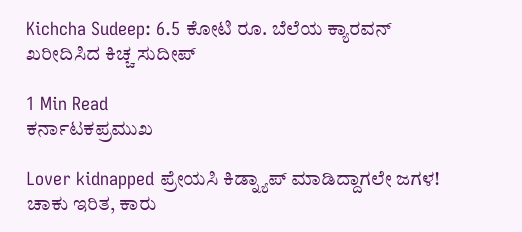Kichcha Sudeep: 6.5 ಕೋಟಿ ರೂ. ಬೆಲೆಯ ಕ್ಯಾರವನ್ ಖರೀದಿಸಿದ ಕಿಚ್ಚ ಸುದೀಪ್

1 Min Read
ಕರ್ನಾಟಕಪ್ರಮುಖ

Lover kidnapped ಪ್ರೇಯಸಿ ಕಿಡ್ನ್ಯಾಪ್ ಮಾಡಿದ್ದಾಗಲೇ ಜಗಳ! ಚಾಕು ಇರಿತ, ಕಾರು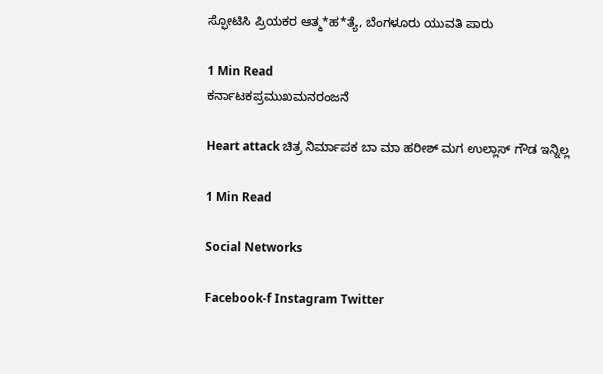ಸ್ಫೋಟಿಸಿ ಪ್ರಿಯಕರ ಆತ್ಮ*ಹ*ತ್ಯೆ, ಬೆಂಗಳೂರು ಯುವತಿ ಪಾರು

1 Min Read
ಕರ್ನಾಟಕಪ್ರಮುಖಮನರಂಜನೆ

Heart attack ಚಿತ್ರ ನಿರ್ಮಾಪಕ‌ ಬಾ‌ ಮಾ ಹರೀಶ್ ಮಗ ಉಲ್ಲಾಸ್ ಗೌಡ ಇನ್ನಿಲ್ಲ

1 Min Read

Social Networks

Facebook-f Instagram Twitter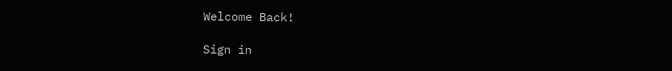Welcome Back!

Sign in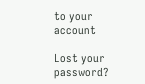to your account

Lost your password?